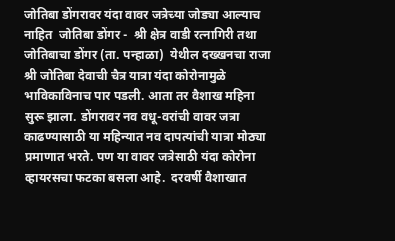जोतिबा डोंगरावर यंदा वावर जत्रेच्या जोड्या आल्याच नाहित  जोतिबा डोंगर -  श्री क्षेत्र वाडी रत्नागिरी तथा जोतिबाचा डोंगर (ता. पन्हाळा)  येथील दख्खनचा राजा श्री जोतिबा देवाची चैत्र यात्रा यंदा कोरोनामुळे भाविकाविनाच पार पडली. आता तर वैशाख महिना सुरू झाला. डोंगरावर नव वधू-वरांची वावर जत्रा काढण्यासाठी या महिन्यात नव दापत्यांची यात्रा मोठ्या प्रमाणात भरते. पण या वावर जत्रेसाठी यंदा कोरोना व्हायरसचा फटका बसला आहे.  दरवर्षी वैशाखात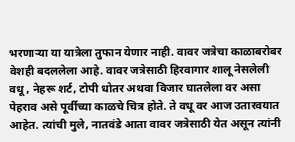भरणाऱ्या या यात्रेला तुफान येणार नाही. वावर जत्रेचा काळाबरोबर वेशही बदललेला आहे. वावर जत्रेसाठी हिरवागार शालू नेसलेली वधू , नेहरू शर्ट, टोपी धोतर अथवा विजार घातलेला वर असा पेहराव असे पूर्वीच्या काळचे चित्र होते. ते वधू वर आज उतारवयात आहेत. त्यांची मुले, नातवंडे आता वावर जत्रेसाठी येत असून त्यांनी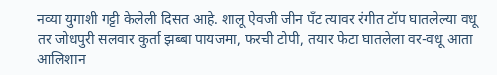नव्या युगाशी गट्टी केलेली दिसत आहे. शालू ऐवजी जीन पँट त्यावर रंगीत टॉप घातलेल्या वधू  तर जोधपुरी सलवार कुर्ता झब्बा पायजमा, फरची टोपी, तयार फेटा घातलेला वर-वधू आता आलिशान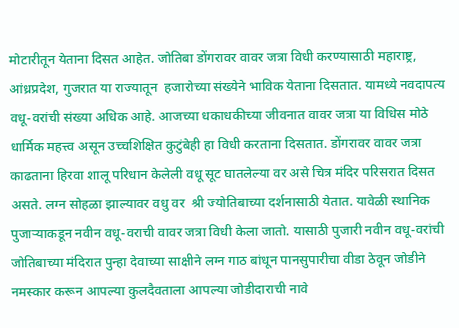मोटारीतून येताना दिसत आहेत. जोतिबा डोंगरावर वावर जत्रा विधी करण्यासाठी महाराष्ट्र, आंध्रप्रदेश, गुजरात या राज्यातून  हजारोच्या संख्येने भाविक येताना दिसतात. यामध्ये नवदापत्य वधू-वरांची संख्या अधिक आहे. आजच्या धकाधकीच्या जीवनात वावर जत्रा या विधिस मोठे धार्मिक महत्त्व असून उच्चशिक्षित कुटुंबेही हा विधी करताना दिसतात. डोंगरावर वावर जत्रा काढताना हिरवा शालू परिधान केलेली वधू सूट घातलेल्या वर असे चित्र मंदिर परिसरात दिसत असते. लग्न सोहळा झाल्यावर वधु वर  श्री ज्योतिबाच्या दर्शनासाठी येतात. यावेळी स्थानिक पुजाऱ्याकडून नवीन वधू-वराची वावर जत्रा विधी केला जातो. यासाठी पुजारी नवीन वधू-वरांची जोतिबाच्या मंदिरात पुन्हा देवाच्या साक्षीने लग्न गाठ बांधून पानसुपारीचा वीडा ठेवून जोडीने नमस्कार करून आपल्या कुलदैवताला आपल्या जोडीदाराची नावे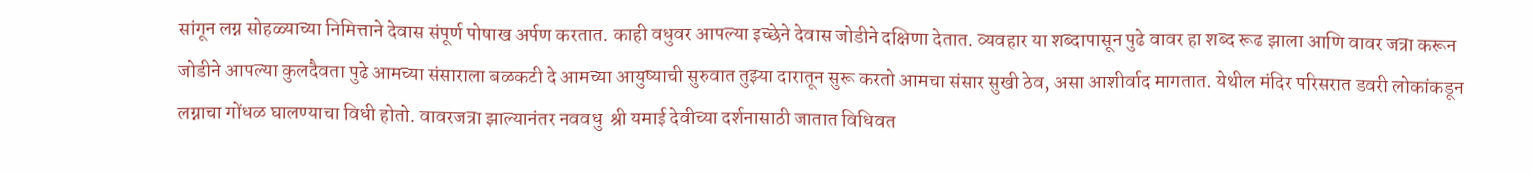सांगून लग्न सोहळ्याच्या निमित्ताने देवास संपूर्ण पोषाख अर्पण करतात. काही वधुवर आपल्या इच्छेने देवास जोडीने दक्षिणा देतात. व्यवहार या शब्दापासून पुढे वावर हा शब्द रूढ झाला आणि वावर जत्रा करून जोडीने आपल्या कुलदैवता पुढे आमच्या संसाराला बळकटी दे आमच्या आयुष्याची सुरुवात तुझ्या दारातून सुरू करतो आमचा संसार सुखी ठेव, असा आशीर्वाद मागतात. येथील मंदिर परिसरात डवरी लोकांकडून लग्नाचा गोंधळ घालण्याचा विधी होतो. वावरजत्रा झाल्यानंतर नववधु  श्री यमाई देवीच्या दर्शनासाठी जातात विधिवत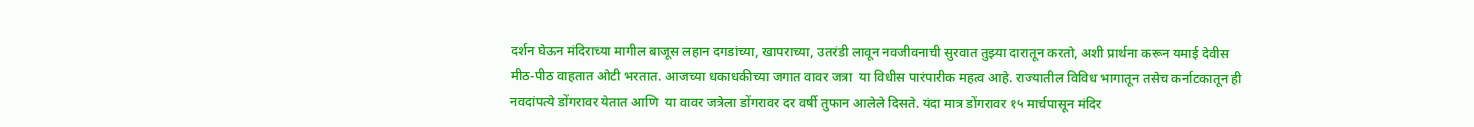दर्शन घेऊन मंदिराच्या मागील बाजूस लहान दगडांच्या, खापराच्या, उतरंडी लावून नवजीवनाची सुरवात तुझ्या दारातून करतो, अशी प्रार्थना करून यमाई देवीस मीठ-पीठ वाहतात ओटी भरतात. आजच्या धकाधकीच्या जगात वावर जत्रा  या विधीस पारंपारीक महत्व आहे. राज्यातील विविध भागातून तसेच कर्नाटकातून ही नवदांपत्ये डोंगरावर येतात आणि  या वावर जत्रेला डोंगरावर दर वर्षी तुफान आलेले दिसते. यंदा मात्र डोंगरावर १५ मार्चपासून मंदिर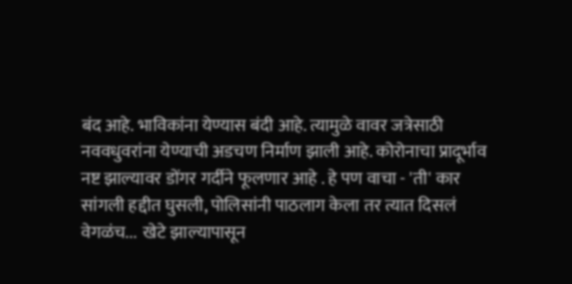बंद आहे. भाविकांना येण्यास बंदी आहे. त्यामुळे वावर जत्रेसाठी नववधुवरांना येण्याची अडचण निर्माण झाली आहे. कोरोनाचा प्रादूर्भाव नष्ट झाल्यावर डोंगर गर्दीने फूलणार आहे . हे पण वाचा - 'ती' कार सांगली हद्दीत घुसली, पोलिसांनी पाठलाग केला तर त्यात दिसलं वेगळंच...  खेटे झाल्यापासून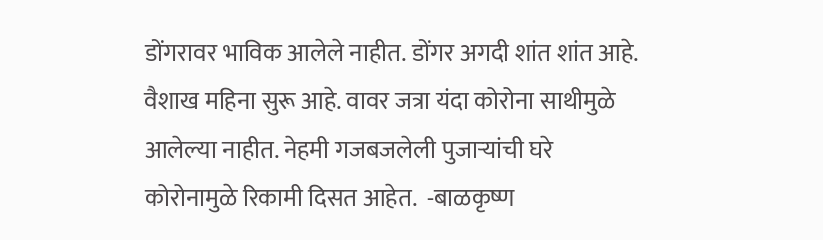डोंगरावर भाविक आलेले नाहीत. डोंगर अगदी शांत शांत आहे. वैशाख महिना सुरू आहे. वावर जत्रा यंदा कोरोना साथीमुळे आलेल्या नाहीत. नेहमी गजबजलेली पुजाऱ्यांची घरे कोरोनामुळे रिकामी दिसत आहेत.  -बाळकृष्ण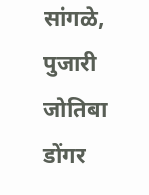सांगळे, पुजारी जोतिबा डोंगर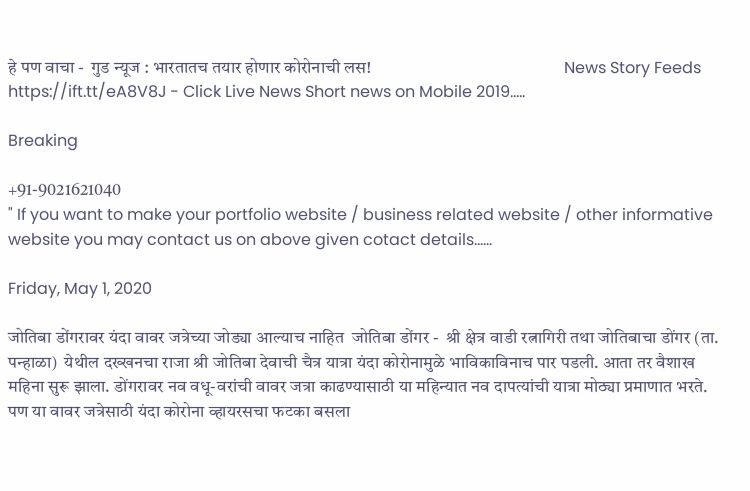हे पण वाचा -  गुड न्यूज : भारतातच तयार होणार कोरोनाची लस!                                                       News Story Feeds https://ift.tt/eA8V8J - Click Live News Short news on Mobile 2019.....

Breaking

+91-9021621040
" If you want to make your portfolio website / business related website / other informative website you may contact us on above given cotact details......

Friday, May 1, 2020

जोतिबा डोंगरावर यंदा वावर जत्रेच्या जोड्या आल्याच नाहित  जोतिबा डोंगर -  श्री क्षेत्र वाडी रत्नागिरी तथा जोतिबाचा डोंगर (ता. पन्हाळा)  येथील दख्खनचा राजा श्री जोतिबा देवाची चैत्र यात्रा यंदा कोरोनामुळे भाविकाविनाच पार पडली. आता तर वैशाख महिना सुरू झाला. डोंगरावर नव वधू-वरांची वावर जत्रा काढण्यासाठी या महिन्यात नव दापत्यांची यात्रा मोठ्या प्रमाणात भरते. पण या वावर जत्रेसाठी यंदा कोरोना व्हायरसचा फटका बसला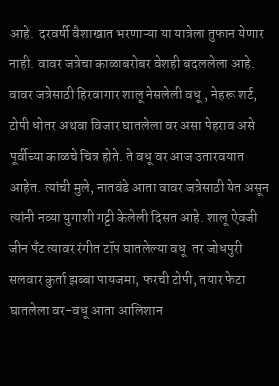आहे.  दरवर्षी वैशाखात भरणाऱ्या या यात्रेला तुफान येणार नाही. वावर जत्रेचा काळाबरोबर वेशही बदललेला आहे. वावर जत्रेसाठी हिरवागार शालू नेसलेली वधू , नेहरू शर्ट, टोपी धोतर अथवा विजार घातलेला वर असा पेहराव असे पूर्वीच्या काळचे चित्र होते. ते वधू वर आज उतारवयात आहेत. त्यांची मुले, नातवंडे आता वावर जत्रेसाठी येत असून त्यांनी नव्या युगाशी गट्टी केलेली दिसत आहे. शालू ऐवजी जीन पँट त्यावर रंगीत टॉप घातलेल्या वधू  तर जोधपुरी सलवार कुर्ता झब्बा पायजमा, फरची टोपी, तयार फेटा घातलेला वर-वधू आता आलिशान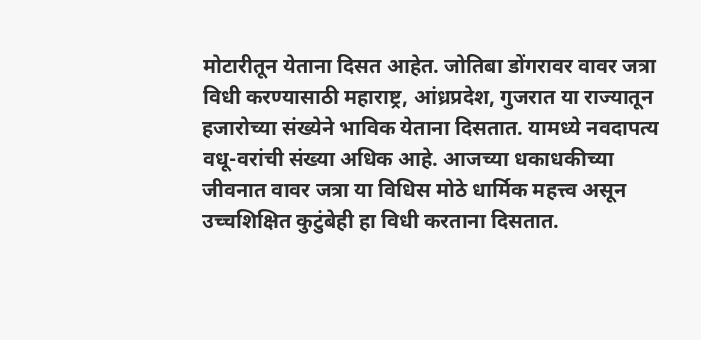मोटारीतून येताना दिसत आहेत. जोतिबा डोंगरावर वावर जत्रा विधी करण्यासाठी महाराष्ट्र, आंध्रप्रदेश, गुजरात या राज्यातून  हजारोच्या संख्येने भाविक येताना दिसतात. यामध्ये नवदापत्य वधू-वरांची संख्या अधिक आहे. आजच्या धकाधकीच्या जीवनात वावर जत्रा या विधिस मोठे धार्मिक महत्त्व असून उच्चशिक्षित कुटुंबेही हा विधी करताना दिसतात.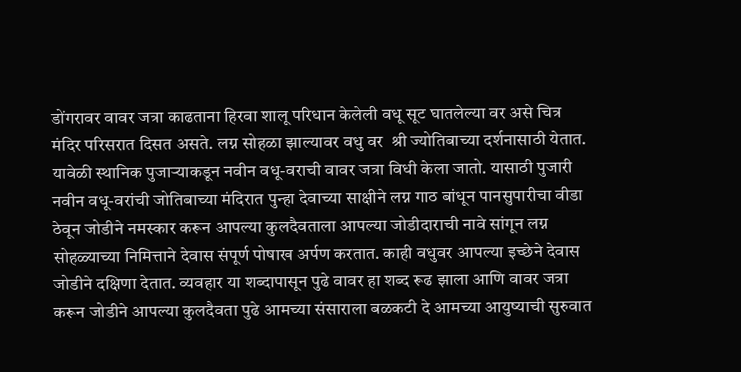डोंगरावर वावर जत्रा काढताना हिरवा शालू परिधान केलेली वधू सूट घातलेल्या वर असे चित्र मंदिर परिसरात दिसत असते. लग्न सोहळा झाल्यावर वधु वर  श्री ज्योतिबाच्या दर्शनासाठी येतात. यावेळी स्थानिक पुजाऱ्याकडून नवीन वधू-वराची वावर जत्रा विधी केला जातो. यासाठी पुजारी नवीन वधू-वरांची जोतिबाच्या मंदिरात पुन्हा देवाच्या साक्षीने लग्न गाठ बांधून पानसुपारीचा वीडा ठेवून जोडीने नमस्कार करून आपल्या कुलदैवताला आपल्या जोडीदाराची नावे सांगून लग्न सोहळ्याच्या निमित्ताने देवास संपूर्ण पोषाख अर्पण करतात. काही वधुवर आपल्या इच्छेने देवास जोडीने दक्षिणा देतात. व्यवहार या शब्दापासून पुढे वावर हा शब्द रूढ झाला आणि वावर जत्रा करून जोडीने आपल्या कुलदैवता पुढे आमच्या संसाराला बळकटी दे आमच्या आयुष्याची सुरुवात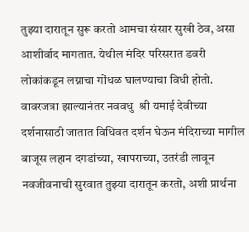तुझ्या दारातून सुरू करतो आमचा संसार सुखी ठेव, असा आशीर्वाद मागतात. येथील मंदिर परिसरात डवरी लोकांकडून लग्नाचा गोंधळ घालण्याचा विधी होतो. वावरजत्रा झाल्यानंतर नववधु  श्री यमाई देवीच्या दर्शनासाठी जातात विधिवत दर्शन घेऊन मंदिराच्या मागील बाजूस लहान दगडांच्या, खापराच्या, उतरंडी लावून नवजीवनाची सुरवात तुझ्या दारातून करतो, अशी प्रार्थना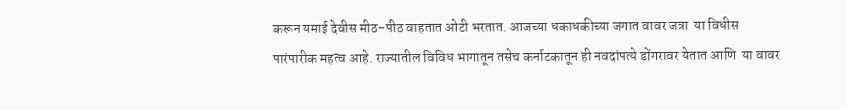करून यमाई देवीस मीठ-पीठ वाहतात ओटी भरतात. आजच्या धकाधकीच्या जगात वावर जत्रा  या विधीस पारंपारीक महत्व आहे. राज्यातील विविध भागातून तसेच कर्नाटकातून ही नवदांपत्ये डोंगरावर येतात आणि  या वावर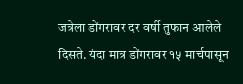जत्रेला डोंगरावर दर वर्षी तुफान आलेले दिसते. यंदा मात्र डोंगरावर १५ मार्चपासून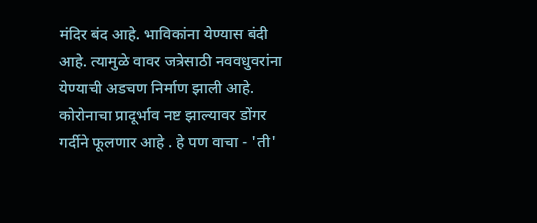मंदिर बंद आहे. भाविकांना येण्यास बंदी आहे. त्यामुळे वावर जत्रेसाठी नववधुवरांना येण्याची अडचण निर्माण झाली आहे. कोरोनाचा प्रादूर्भाव नष्ट झाल्यावर डोंगर गर्दीने फूलणार आहे . हे पण वाचा - 'ती'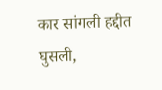कार सांगली हद्दीत घुसली,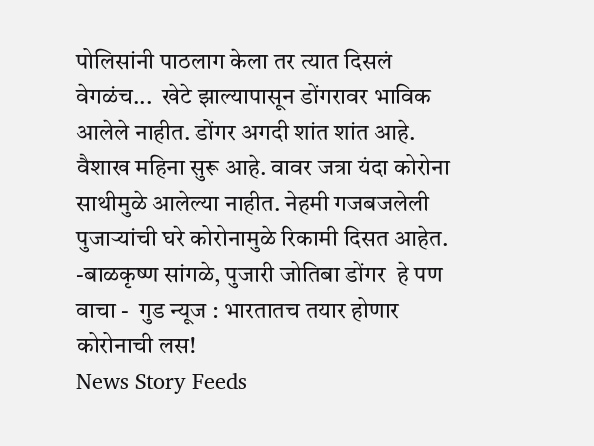पोलिसांनी पाठलाग केला तर त्यात दिसलं वेगळंच...  खेटे झाल्यापासून डोंगरावर भाविक आलेले नाहीत. डोंगर अगदी शांत शांत आहे. वैशाख महिना सुरू आहे. वावर जत्रा यंदा कोरोना साथीमुळे आलेल्या नाहीत. नेहमी गजबजलेली पुजाऱ्यांची घरे कोरोनामुळे रिकामी दिसत आहेत.  -बाळकृष्ण सांगळे, पुजारी जोतिबा डोंगर  हे पण वाचा -  गुड न्यूज : भारतातच तयार होणार कोरोनाची लस!                                                       News Story Feeds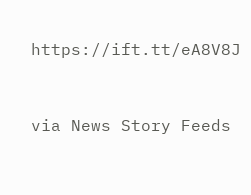https://ift.tt/eA8V8J


via News Story Feeds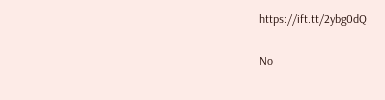https://ift.tt/2ybg0dQ

No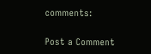comments:

Post a Comment